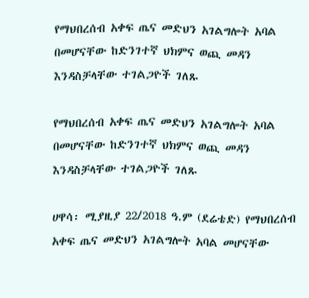የማህበረሰብ አቀፍ ጤና መድህን አገልግሎት አባል በመሆናቸው ከድንገተኛ ህክምና ወጪ መዳን እንዳስቻላቸው ተገልጋዮች ገለጹ

የማህበረሰብ አቀፍ ጤና መድህን አገልግሎት አባል በመሆናቸው ከድንገተኛ ህክምና ወጪ መዳን እንዳስቻላቸው ተገልጋዮች ገለጹ

ሀዋሳ፡ ሚያዚያ 22/2018 ዓ.ም (ደሬቴድ) የማህበረሰብ አቀፍ ጤና መድህን አገልግሎት አባል መሆናቸው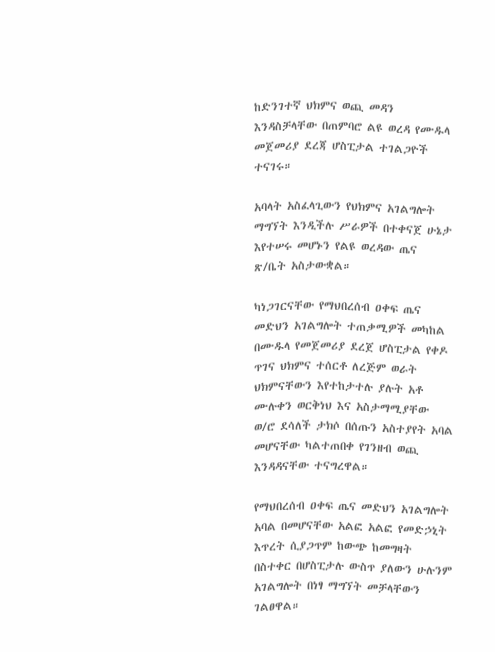ከድንገተኛ ህክምና ወጪ መዳን እንዳስቻላቸው በጠምባሮ ልዩ ወረዳ የሙዱላ መጀመሪያ ደረጃ ሆስፒታል ተገልጋዮች ተናገሩ።

አባላት አስፈላጊውን የህክምና አገልግሎት ማግኘት እንዲችሉ ሥራዎች በተቀናጀ ሁኔታ እየተሠሩ መሆኑን የልዩ ወረዳው ጤና ጽ/ቤት አስታውቋል።

ካነጋገርናቸው የማህበረሰብ ዐቀፍ ጤና መድህን አገልግሎት ተጠቃሚዎች መካከል በሙዱላ የመጀመሪያ ደረጀ ሆስፒታል የቀዶ ጥገና ህክምና ተሰርቶ ለረጅም ወራት ህክምናቸውን እየተከታተሉ ያሉት አቶ ሙሉቀን ወርቅነህ እና አስታማሚያቸው ወ/ሮ ደሳለች ታክሶ በሰጡን አስተያየት አባል መሆናቸው ካልተጠበቀ የገንዘብ ወጪ እንዳዳናቸው ተናግረዋል።

የማህበረሰብ ዐቀፍ ጤና መድህን አገልግሎት አባል በመሆናቸው አልፎ አልፎ የመድኃኒት እጥረት ሲያጋጥም ከውጭ ከመግዛት በስተቀር በሆስፒታሉ ውስጥ ያለውን ሁሉንም አገልግሎት በነፃ ማግኘት መቻላቸውን ገልፀዋል።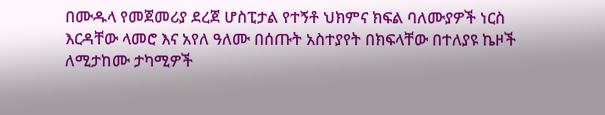በሙዱላ የመጀመሪያ ደረጀ ሆስፒታል የተኝቶ ህክምና ክፍል ባለሙያዎች ነርስ እርዳቸው ላመሮ እና አየለ ዓለሙ በሰጡት አስተያየት በክፍላቸው በተለያዩ ኬዞች ለሚታከሙ ታካሚዎች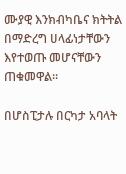ሙያዊ እንክብካቤና ክትትል በማድረግ ሀላፊነታቸውን እየተወጡ መሆናቸውን ጠቁመዋል።

በሆስፒታሉ በርካታ አባላት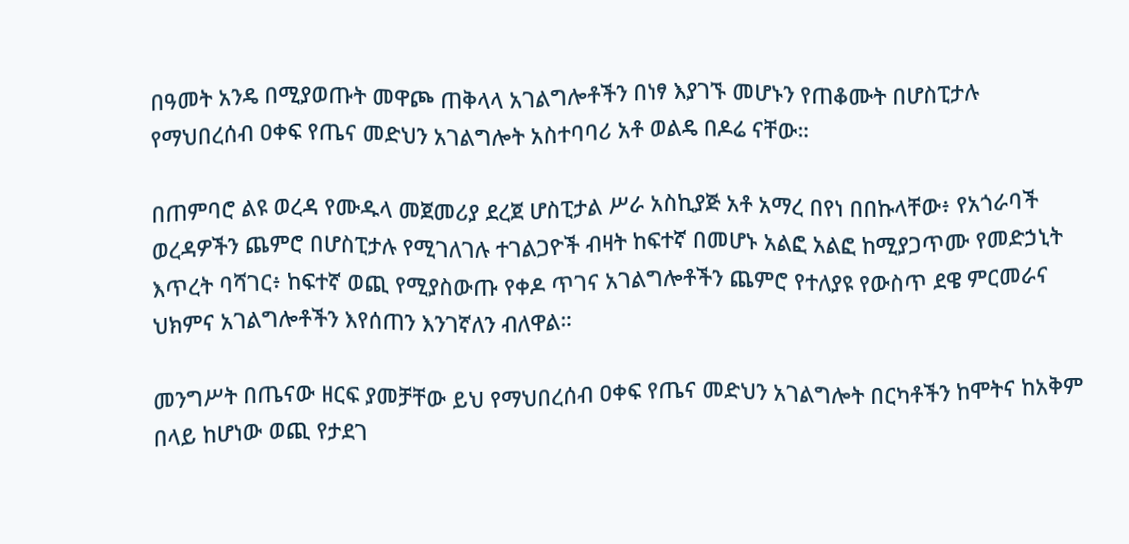በዓመት አንዴ በሚያወጡት መዋጮ ጠቅላላ አገልግሎቶችን በነፃ እያገኙ መሆኑን የጠቆሙት በሆስፒታሉ የማህበረሰብ ዐቀፍ የጤና መድህን አገልግሎት አስተባባሪ አቶ ወልዴ በዶሬ ናቸው።

በጠምባሮ ልዩ ወረዳ የሙዱላ መጀመሪያ ደረጀ ሆስፒታል ሥራ አስኪያጅ አቶ አማረ በየነ በበኩላቸው፥ የአጎራባች ወረዳዎችን ጨምሮ በሆስፒታሉ የሚገለገሉ ተገልጋዮች ብዛት ከፍተኛ በመሆኑ አልፎ አልፎ ከሚያጋጥሙ የመድኃኒት እጥረት ባሻገር፥ ከፍተኛ ወጪ የሚያስውጡ የቀዶ ጥገና አገልግሎቶችን ጨምሮ የተለያዩ የውስጥ ደዌ ምርመራና ህክምና አገልግሎቶችን እየሰጠን እንገኛለን ብለዋል።

መንግሥት በጤናው ዘርፍ ያመቻቸው ይህ የማህበረሰብ ዐቀፍ የጤና መድህን አገልግሎት በርካቶችን ከሞትና ከአቅም በላይ ከሆነው ወጪ የታደገ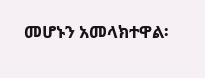መሆኑን አመላክተዋል፡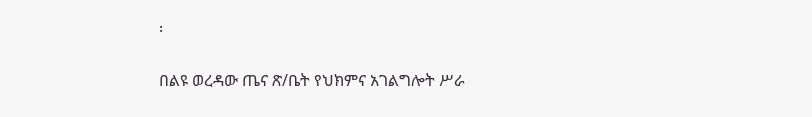፡

በልዩ ወረዳው ጤና ጽ/ቤት የህክምና አገልግሎት ሥራ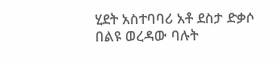ሂደት አስተባባሪ አቶ ደስታ ድቃሶ በልዩ ወረዳው ባሉት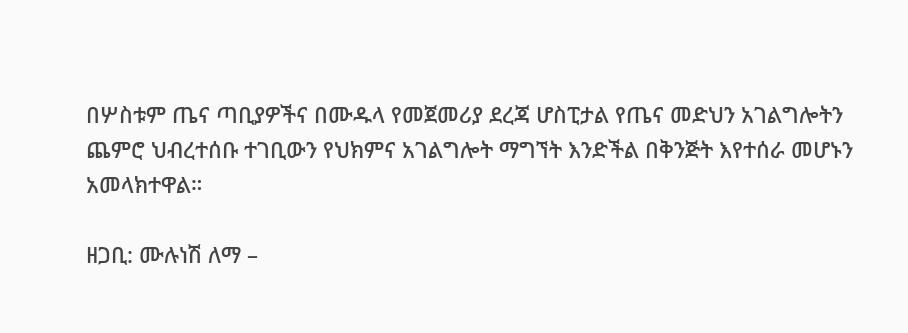በሦስቱም ጤና ጣቢያዎችና በሙዱላ የመጀመሪያ ደረጃ ሆስፒታል የጤና መድህን አገልግሎትን ጨምሮ ህብረተሰቡ ተገቢውን የህክምና አገልግሎት ማግኘት እንድችል በቅንጅት እየተሰራ መሆኑን አመላክተዋል።

ዘጋቢ: ሙሉነሽ ለማ –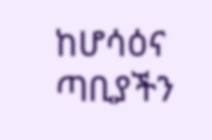ከሆሳዕና ጣቢያችን